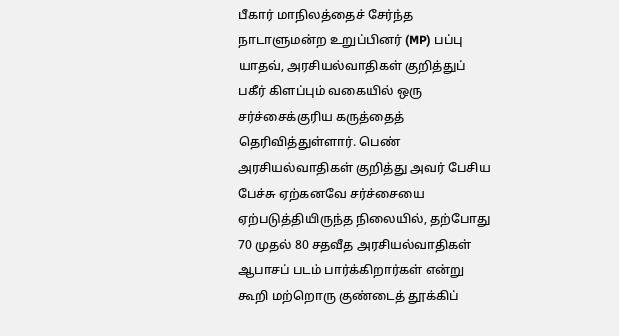பீகார் மாநிலத்தைச் சேர்ந்த நாடாளுமன்ற உறுப்பினர் (MP) பப்பு யாதவ், அரசியல்வாதிகள் குறித்துப் பகீர் கிளப்பும் வகையில் ஒரு சர்ச்சைக்குரிய கருத்தைத் தெரிவித்துள்ளார். பெண் அரசியல்வாதிகள் குறித்து அவர் பேசிய பேச்சு ஏற்கனவே சர்ச்சையை ஏற்படுத்தியிருந்த நிலையில், தற்போது 70 முதல் 80 சதவீத அரசியல்வாதிகள் ஆபாசப் படம் பார்க்கிறார்கள் என்று கூறி மற்றொரு குண்டைத் தூக்கிப்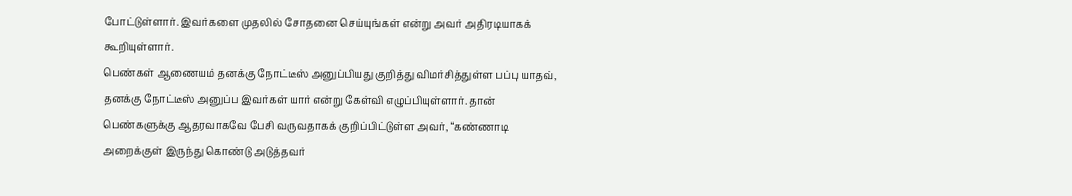போட்டுள்ளார். இவர்களை முதலில் சோதனை செய்யுங்கள் என்று அவர் அதிரடியாகக் கூறியுள்ளார்.
பெண்கள் ஆணையம் தனக்கு நோட்டீஸ் அனுப்பியது குறித்து விமர்சித்துள்ள பப்பு யாதவ், தனக்கு நோட்டீஸ் அனுப்ப இவர்கள் யார் என்று கேள்வி எழுப்பியுள்ளார். தான் பெண்களுக்கு ஆதரவாகவே பேசி வருவதாகக் குறிப்பிட்டுள்ள அவர், “கண்ணாடி அறைக்குள் இருந்து கொண்டு அடுத்தவர்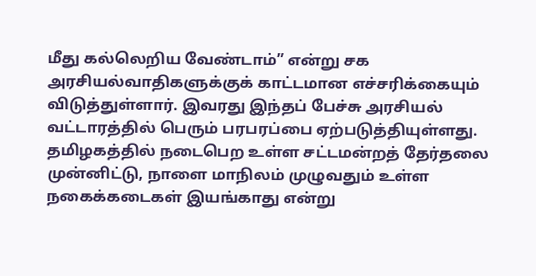மீது கல்லெறிய வேண்டாம்” என்று சக அரசியல்வாதிகளுக்குக் காட்டமான எச்சரிக்கையும் விடுத்துள்ளார். இவரது இந்தப் பேச்சு அரசியல் வட்டாரத்தில் பெரும் பரபரப்பை ஏற்படுத்தியுள்ளது.
தமிழகத்தில் நடைபெற உள்ள சட்டமன்றத் தேர்தலை முன்னிட்டு, நாளை மாநிலம் முழுவதும் உள்ள நகைக்கடைகள் இயங்காது என்று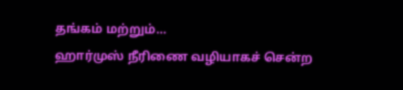தங்கம் மற்றும்…
ஹார்முஸ் நீரிணை வழியாகச் சென்ற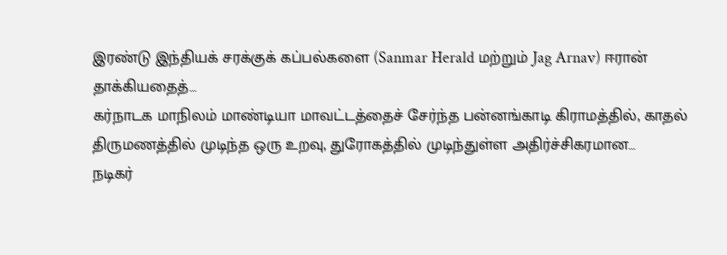இரண்டு இந்தியக் சரக்குக் கப்பல்களை (Sanmar Herald மற்றும் Jag Arnav) ஈரான் தாக்கியதைத்…
கர்நாடக மாநிலம் மாண்டியா மாவட்டத்தைச் சேர்ந்த பன்னங்காடி கிராமத்தில், காதல் திருமணத்தில் முடிந்த ஒரு உறவு, துரோகத்தில் முடிந்துள்ள அதிர்ச்சிகரமான…
நடிகர்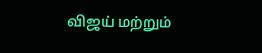விஜய் மற்றும்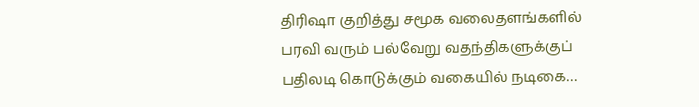திரிஷா குறித்து சமூக வலைதளங்களில் பரவி வரும் பல்வேறு வதந்திகளுக்குப் பதிலடி கொடுக்கும் வகையில் நடிகை…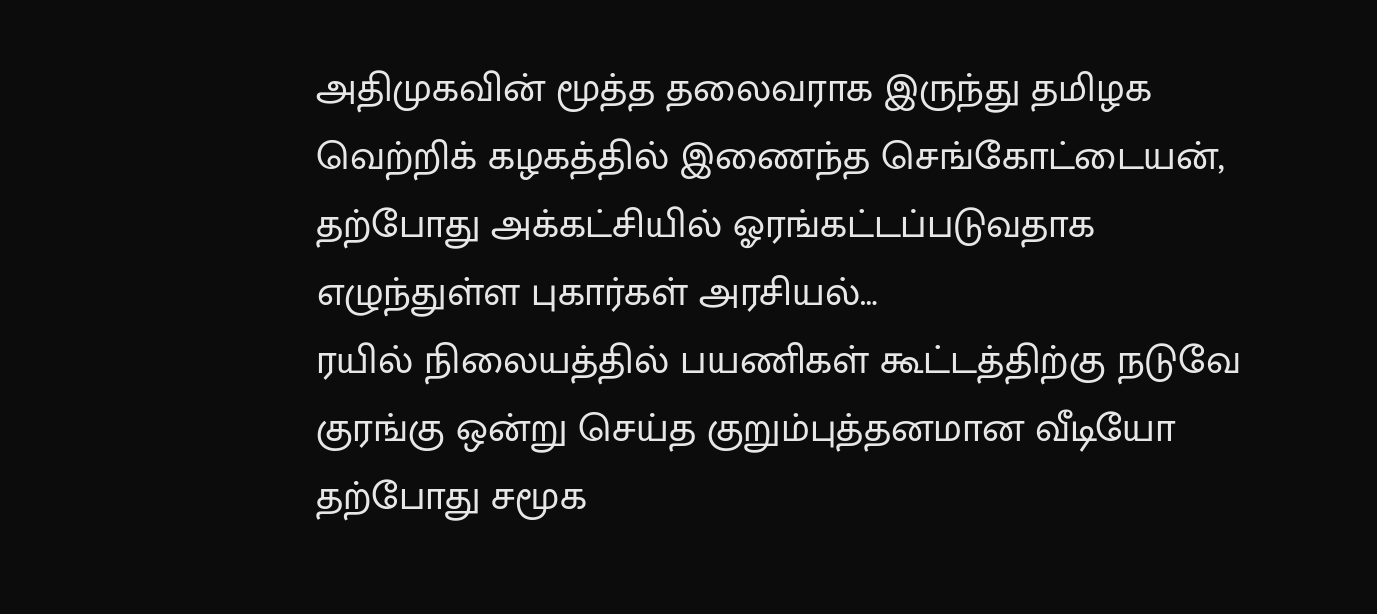அதிமுகவின் மூத்த தலைவராக இருந்து தமிழக வெற்றிக் கழகத்தில் இணைந்த செங்கோட்டையன், தற்போது அக்கட்சியில் ஓரங்கட்டப்படுவதாக எழுந்துள்ள புகார்கள் அரசியல்…
ரயில் நிலையத்தில் பயணிகள் கூட்டத்திற்கு நடுவே குரங்கு ஒன்று செய்த குறும்புத்தனமான வீடியோ தற்போது சமூக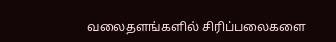வலைதளங்களில் சிரிப்பலைகளை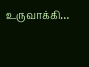உருவாக்கி…